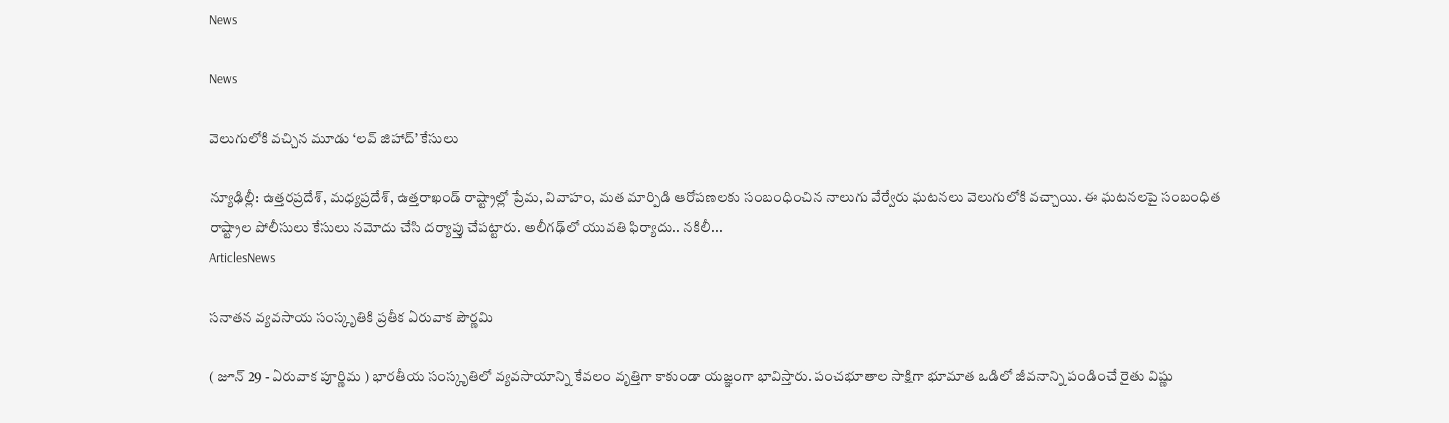News

News

వెలుగులోకి వచ్చిన మూడు ‘లవ్ జిహాద్’ కేసులు

న్యూఢిల్లీ: ఉత్తరప్రదేశ్, మధ్యప్రదేశ్, ఉత్తరాఖండ్ రాష్ట్రాల్లో ప్రేమ, వివాహం, మత మార్పిడి ఆరోపణలకు సంబంధించిన నాలుగు వేర్వేరు ఘటనలు వెలుగులోకి వచ్చాయి. ఈ ఘటనలపై సంబంధిత రాష్ట్రాల పోలీసులు కేసులు నమోదు చేసి దర్యాప్తు చేపట్టారు. అలీగఢ్‌లో యువతి ఫిర్యాదు.. నకిలీ...
ArticlesNews

సనాతన వ్యవసాయ సంస్కృతికి ప్రతీక ఏరువాక పౌర్ణమి

( జూన్‌ 29 - ఏరువాక పూర్ణిమ ) భారతీయ సంస్కృతిలో వ్యవసాయాన్ని కేవలం వృత్తిగా కాకుండా యజ్ఞంగా భావిస్తారు. పంచభూతాల సాక్షిగా భూమాత ఒడిలో జీవనాన్ని పండించే రైతు విష్ణు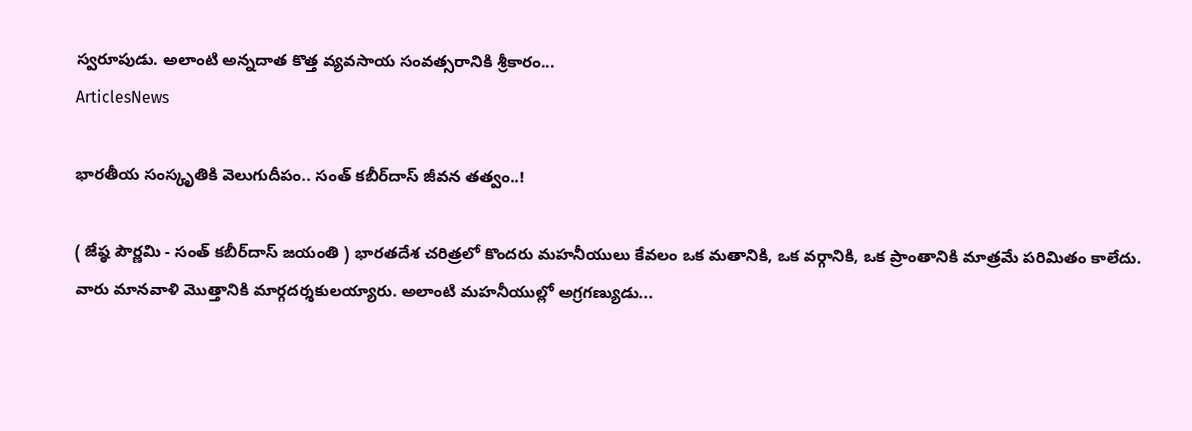స్వరూపుడు. అలాంటి అన్నదాత కొత్త వ్యవసాయ సంవత్సరానికి శ్రీకారం...
ArticlesNews

భారతీయ సంస్కృతికి వెలుగుదీపం.. సంత్ కబీర్‌దాస్ జీవన తత్వం..!

( జేష్ఠ పౌర్ణమి - సంత్ కబీర్‌దాస్ జయంతి ) భారతదేశ చరిత్రలో కొందరు మహనీయులు కేవలం ఒక మతానికి, ఒక వర్గానికి, ఒక ప్రాంతానికి మాత్రమే పరిమితం కాలేదు. వారు మానవాళి మొత్తానికి మార్గదర్శకులయ్యారు. అలాంటి మహనీయుల్లో అగ్రగణ్యుడు...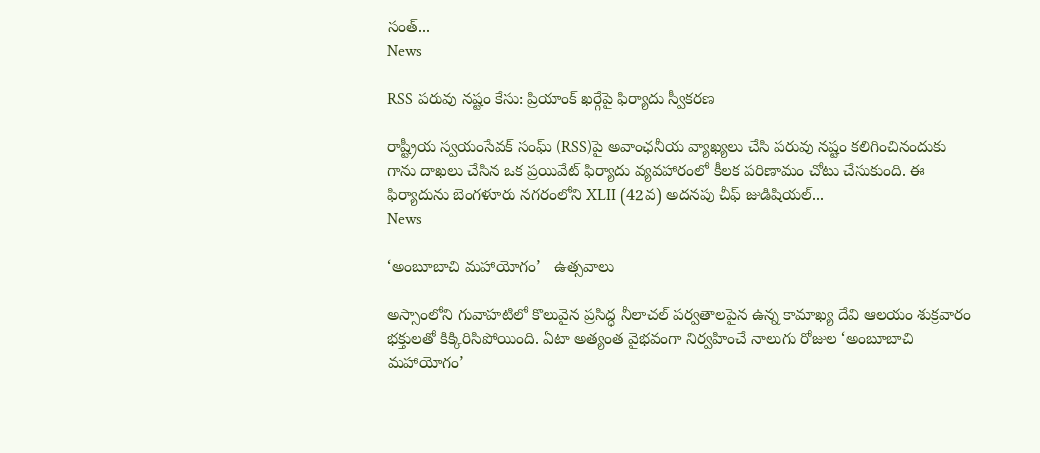సంత్...
News

RSS పరువు నష్టం కేసు: ప్రియాంక్ ఖర్గేపై ఫిర్యాదు స్వీకరణ

రాష్ట్రీయ స్వయంసేవక్ సంఘ్ (RSS)పై అవాంఛనీయ వ్యాఖ్యలు చేసి పరువు నష్టం కలిగించినందుకు గాను దాఖలు చేసిన ఒక ప్రయివేట్ ఫిర్యాదు వ్యవహారంలో కీలక పరిణామం చోటు చేసుకుంది. ఈ ఫిర్యాదును బెంగళూరు నగరంలోని XLII (42వ) అదనపు చీఫ్ జుడిషియల్...
News

‘అంబూబాచి మహాయోగం’   ఉత్సవాలు

అస్సాంలోని గువాహటిలో కొలువైన ప్రసిద్ధ నీలాచల్ పర్వతాలపైన ఉన్న కామాఖ్య దేవి ఆలయం శుక్రవారం భక్తులతో కిక్కిరిసిపోయింది. ఏటా అత్యంత వైభవంగా నిర్వహించే నాలుగు రోజుల ‘అంబూబాచి మహాయోగం’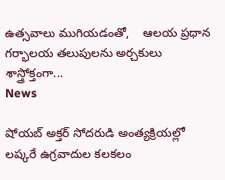ఉత్సవాలు ముగియడంతో,    ఆలయ ప్రధాన గర్భాలయ తలుపులను అర్చకులు శాస్త్రోక్తంగా...
News

షోయబ్ అక్తర్ సోదరుడి అంత్యక్రియల్లో లష్కరే ఉగ్రవాదుల కలకలం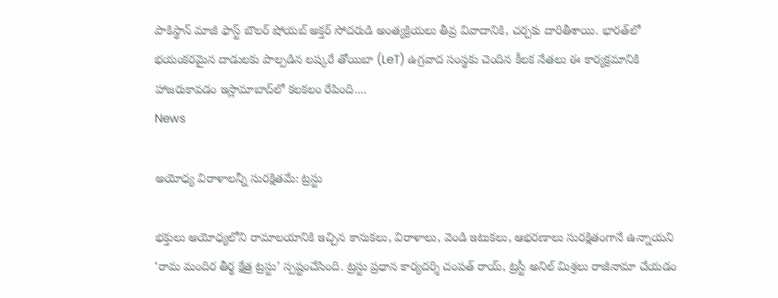పాకిస్థాన్ మాజీ ఫాస్ట్ బౌలర్ షోయబ్ అక్తర్ సోదరుడి అంత్యక్రియలు తీవ్ర వివాదానికి, చర్చకు దారితీశాయి. భారత్‌లో భయంకరమైన దాడులకు పాల్పడిన లష్కరే తోయిబా (LeT) ఉగ్రవాద సంస్థకు చెందిన కీలక నేతలు ఈ కార్యక్రమానికి హాజరుకావడం ఇస్లామాబాద్‌లో కలకలం రేపింది....
News

అయోధ్య విరాళాలన్నీ సురక్షితమే: ట్రస్టు

భక్తులు అయోధ్యలోని రామాలయానికి ఇచ్చిన కానుకలు, విరాళాలు, వెండి ఇటుకలు, ఆభరణాలు సురక్షితంగానే ఉన్నాయని ‘రామ మందిర తీర్థ క్షేత్ర ట్రస్టు’ స్పష్టంచేసింది. ట్రస్టు ప్రధాన కార్యదర్శి చంపత్‌ రాయ్, ట్రస్టీ అనిల్‌ మిశ్రలు రాజీనామా చేయడం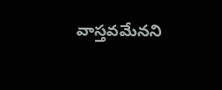వాస్తవమేనని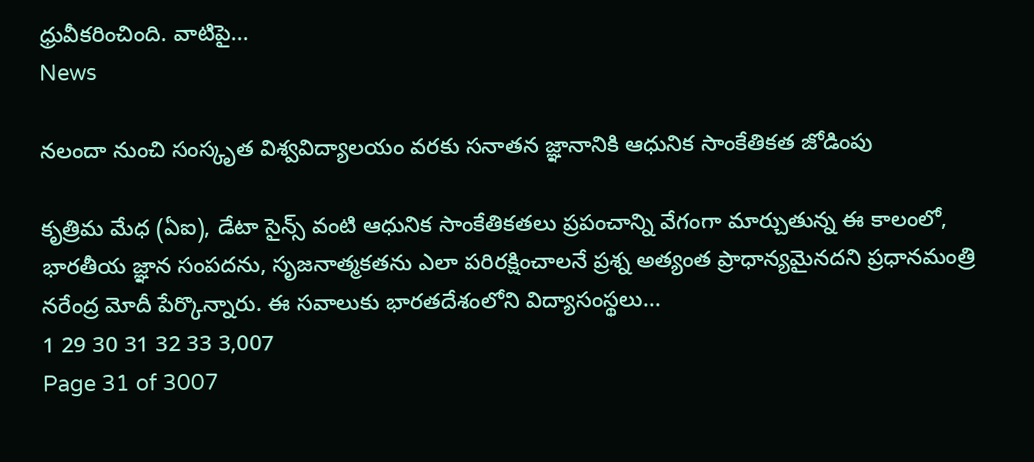ధ్రువీకరించింది. వాటిపై...
News

నలందా నుంచి సంస్కృత విశ్వవిద్యాలయం వరకు సనాతన జ్ఞానానికి ఆధునిక సాంకేతికత జోడింపు

కృత్రిమ మేధ (ఏఐ), డేటా సైన్స్ వంటి ఆధునిక సాంకేతికతలు ప్రపంచాన్ని వేగంగా మార్చుతున్న ఈ కాలంలో, భారతీయ జ్ఞాన సంపదను, సృజనాత్మకతను ఎలా పరిరక్షించాలనే ప్రశ్న అత్యంత ప్రాధాన్యమైనదని ప్రధానమంత్రి నరేంద్ర మోదీ పేర్కొన్నారు. ఈ సవాలుకు భారతదేశంలోని విద్యాసంస్థలు...
1 29 30 31 32 33 3,007
Page 31 of 3007